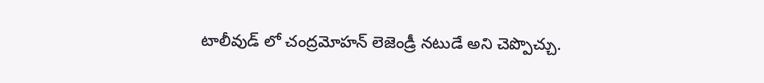టాలీవుడ్ లో చంద్రమోహన్ లెజెండ్రీ నటుడే అని చెప్పొచ్చు.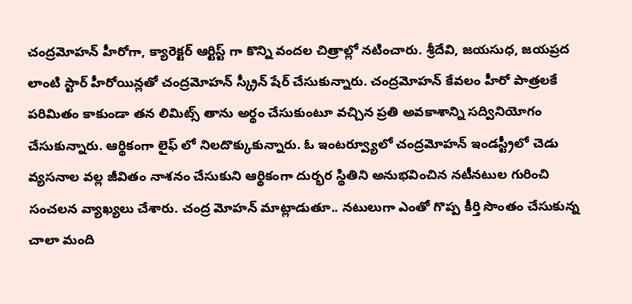చంద్రమోహన్ హీరోగా, క్యారెక్టర్ ఆర్టిస్ట్ గా కొన్ని వందల చిత్రాల్లో నటించారు. శ్రీదేవి, జయసుధ, జయప్రద లాంటి స్టార్ హీరోయిన్లతో చంద్రమోహన్ స్క్రీన్ షేర్ చేసుకున్నారు. చంద్రమోహన్ కేవలం హీరో పాత్రలకే పరిమితం కాకుండా తన లిమిట్స్ తాను అర్థం చేసుకుంటూ వచ్చిన ప్రతి అవకాశాన్ని సద్వినియోగం చేసుకున్నారు. ఆర్థికంగా లైఫ్ లో నిలదొక్కుకున్నారు. ఓ ఇంటర్వ్యూలో చంద్రమోహన్ ఇండస్ట్రీలో చెడు వ్యసనాల వల్ల జీవితం నాశనం చేసుకుని ఆర్థికంగా దుర్భర స్థితిని అనుభవించిన నటీనటుల గురించి సంచలన వ్యాఖ్యలు చేశారు. చంద్ర మోహన్ మాట్లాడుతూ.. నటులుగా ఎంతో గొప్ప కీర్తి సొంతం చేసుకున్న చాలా మంది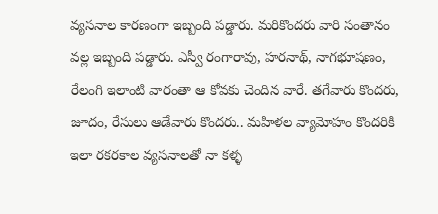వ్యసనాల కారణంగా ఇబ్బంది పడ్డారు. మరికొందరు వారి సంతానం వల్ల ఇబ్బంది పడ్డారు. ఎస్వీ రంగారావు, హరనాథ్, నాగభూషణం, రేలంగి ఇలాంటి వారంతా ఆ కోవకు చెందిన వారే. తగేవారు కొందరు, జూదం, రేసులు ఆడేవారు కొందరు.. మహిళల వ్యామోహం కొందరికి ఇలా రకరకాల వ్యసనాలతో నా కళ్ళ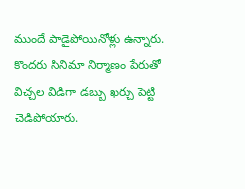ముందే పాడైపోయినోళ్లు ఉన్నారు. కొందరు సినిమా నిర్మాణం పేరుతో విచ్చల విడిగా డబ్బు ఖర్చు పెట్టి చెడిపోయారు.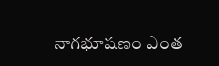నాగభూషణం ఎంత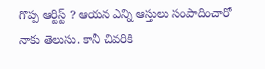గొప్ప ఆర్టిస్ట్ ? ఆయన ఎన్ని ఆస్తులు సంపాదించారో నాకు తెలుసు. కానీ చివరికి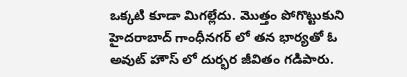ఒక్కటి కూడా మిగల్లేదు. మొత్తం పోగొట్టుకుని హైదరాబాద్ గాంధీనగర్ లో తన భార్యతో ఓ అవుట్ హౌస్ లో దుర్భర జీవితం గడిపారు.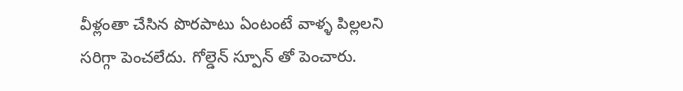వీళ్లంతా చేసిన పొరపాటు ఏంటంటే వాళ్ళ పిల్లలని సరిగ్గా పెంచలేదు. గోల్డెన్ స్పూన్ తో పెంచారు.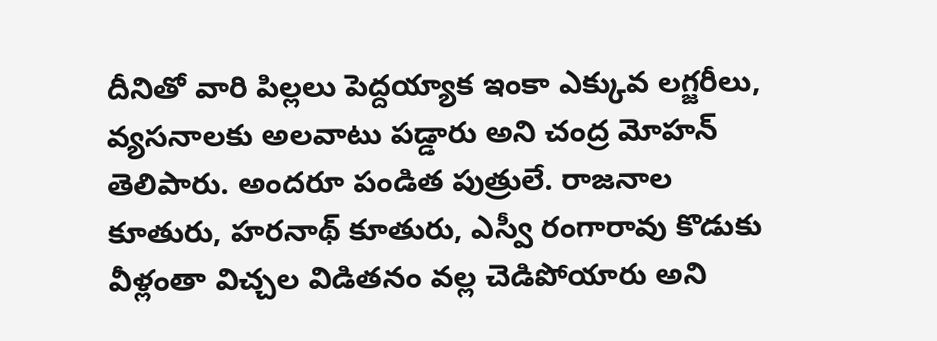దీనితో వారి పిల్లలు పెద్దయ్యాక ఇంకా ఎక్కువ లగ్జరీలు, వ్యసనాలకు అలవాటు పడ్డారు అని చంద్ర మోహన్ తెలిపారు. అందరూ పండిత పుత్రులే. రాజనాల కూతురు, హరనాథ్ కూతురు, ఎస్వీ రంగారావు కొడుకు వీళ్లంతా విచ్చల విడితనం వల్ల చెడిపోయారు అని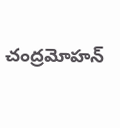చంద్రమోహన్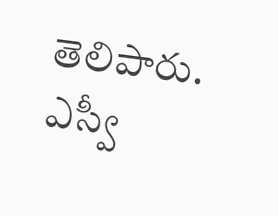తెలిపారు. ఎస్వీ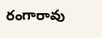రంగారావు